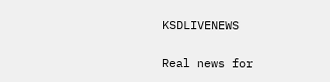KSDLIVENEWS

Real news for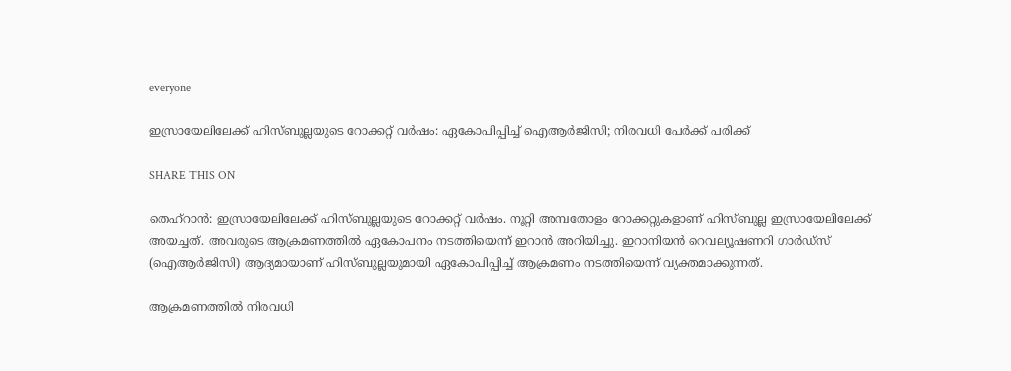everyone

ഇസ്രായേലിലേക്ക് ഹിസ്ബുല്ലയുടെ റോക്കറ്റ് വർഷം: ഏകോപിപ്പിച്ച് ഐആര്‍ജിസി; നിരവധി പേര്‍ക്ക് പരിക്ക്

SHARE THIS ON

തെഹ്റാന്‍: ഇസ്രായേലിലേക്ക് ഹിസ്ബുല്ലയുടെ റോക്കറ്റ് വർഷം. നൂറ്റി അമ്പതോളം റോക്കറ്റുകളാണ് ഹിസ്ബുല്ല ഇസ്രായേലിലേക്ക് അയച്ചത്. അവരുടെ ആക്രമണത്തിൽ ഏകോപനം നടത്തിയെന്ന് ഇറാൻ അറിയിച്ചു. ഇറാനിയന്‍ റെവല്യൂഷണറി ഗാര്‍ഡ്സ് (ഐആർജിസി) ആദ്യമായാണ് ഹിസ്ബുല്ലയുമായി ഏകോപിപ്പിച്ച് ആക്രമണം നടത്തിയെന്ന് വ്യക്തമാക്കുന്നത്.

ആക്രമണത്തില്‍ നിരവധി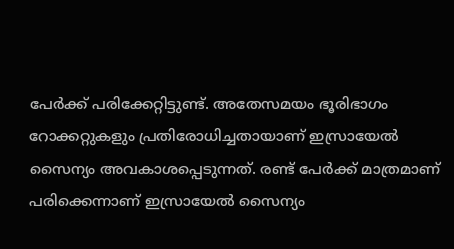പേര്‍ക്ക് പരിക്കേറ്റിട്ടുണ്ട്. അതേസമയം ഭൂരിഭാഗം റോക്കറ്റുകളും പ്രതിരോധിച്ചതായാണ് ഇസ്രായേൽ സൈന്യം അവകാശപ്പെടുന്നത്. രണ്ട് പേര്‍ക്ക് മാത്രമാണ് പരിക്കെന്നാണ് ഇസ്രായേല്‍ സൈന്യം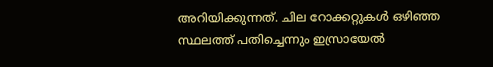അറിയിക്കുന്നത്. ചില റോക്കറ്റുകൾ ഒഴിഞ്ഞ സ്ഥലത്ത് പതിച്ചെന്നും ഇസ്രായേൽ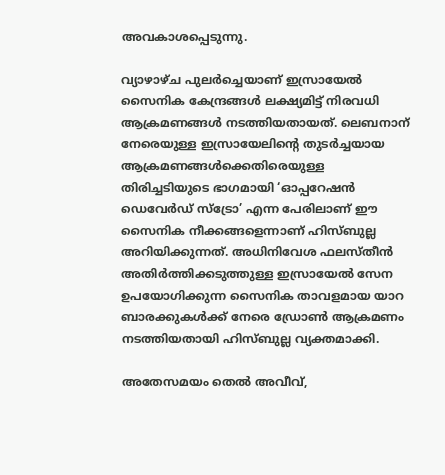അവകാശപ്പെടുന്നു.

വ്യാഴാഴ്ച പുലർച്ചെയാണ് ഇസ്രായേൽ സൈനിക കേന്ദ്രങ്ങൾ ലക്ഷ്യമിട്ട് നിരവധി ആക്രമണങ്ങൾ നടത്തിയതായത്. ലെബനാന് നേരെയുള്ള ഇസ്രായേലിന്റെ തുടർച്ചയായ ആക്രമണങ്ങൾക്കെതിരെയുള്ള തിരിച്ചടിയുടെ ഭാഗമായി ‘ഓപ്പറേഷൻ ഡെവേർഡ് സ്ട്രോ’ എന്ന പേരിലാണ് ഈ സൈനിക നീക്കങ്ങളെന്നാണ് ഹിസ്ബുല്ല അറിയിക്കുന്നത്. അധിനിവേശ ഫലസ്തീൻ അതിർത്തിക്കടുത്തുള്ള ഇസ്രായേൽ സേന ഉപയോഗിക്കുന്ന സൈനിക താവളമായ യാറ ബാരക്കുകൾക്ക് നേരെ ഡ്രോൺ ആക്രമണം നടത്തിയതായി ഹിസ്ബുല്ല വ്യക്തമാക്കി.

അതേസമയം തെല്‍ അവീവ്,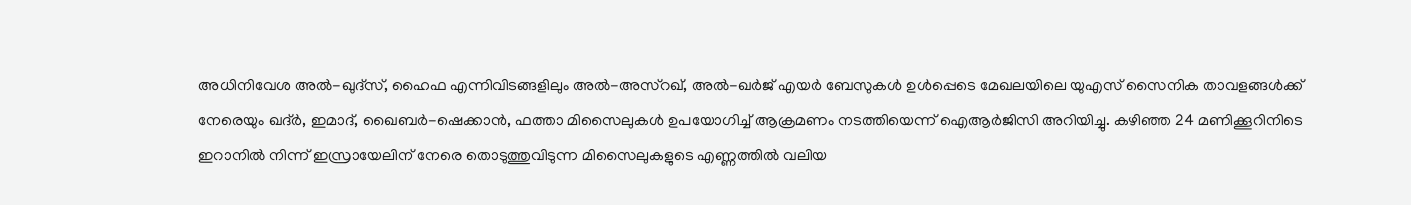അധിനിവേശ അൽ-ഖുദ്‌സ്, ഹൈഫ എന്നിവിടങ്ങളിലും അൽ-അസ്‌റഖ്, അൽ-ഖർജ് എയർ ബേസുകൾ ഉൾപ്പെടെ മേഖലയിലെ യുഎസ് സൈനിക താവളങ്ങൾക്ക് നേരെയും ഖദ്ർ, ഇമാദ്, ഖൈബർ-ഷെക്കാൻ, ഫത്താ മിസൈലുകൾ ഉപയോഗിച്ച് ആക്രമണം നടത്തിയെന്ന് ഐആർജിസി അറിയിച്ചു. കഴിഞ്ഞ 24 മണിക്കൂറിനിടെ ഇറാനിൽ നിന്ന് ഇസ്രായേലിന് നേരെ തൊടുത്തുവിടുന്ന മിസൈലുകളുടെ എണ്ണത്തിൽ വലിയ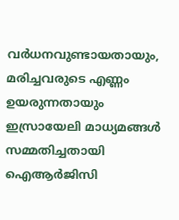വർധനവുണ്ടായതായും, മരിച്ചവരുടെ എണ്ണം ഉയരുന്നതായും ഇസ്രായേലി മാധ്യമങ്ങൾ സമ്മതിച്ചതായി ഐആർജിസി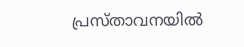പ്രസ്താവനയിൽ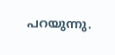പറയുന്നു.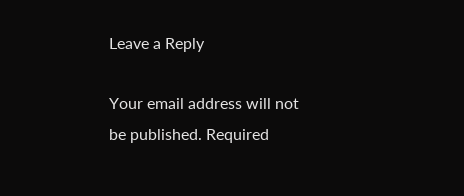Leave a Reply

Your email address will not be published. Required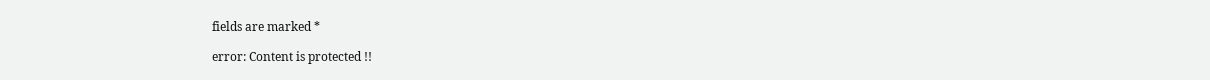fields are marked *

error: Content is protected !!